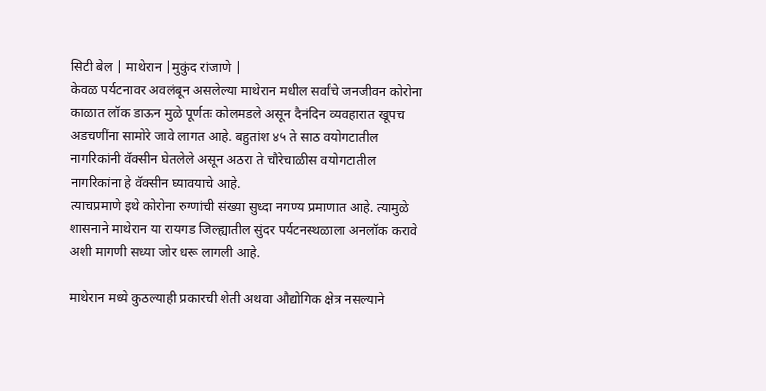सिटी बेल | माथेरान |मुकुंद रांजाणे |
केवळ पर्यटनावर अवलंबून असलेल्या माथेरान मधील सर्वांचे जनजीवन कोरोना काळात लॉक डाऊन मुळे पूर्णतः कोलमडले असून दैनंदिन व्यवहारात खूपच अडचणींना सामोरे जावे लागत आहे. बहुतांश ४५ ते साठ वयोगटातील नागरिकांनी वॅक्सीन घेतलेले असून अठरा ते चौरेचाळीस वयोगटातील नागरिकांना हे वॅक्सीन घ्यावयाचे आहे.
त्याचप्रमाणे इथे कोरोना रुग्णांची संख्या सुध्दा नगण्य प्रमाणात आहे. त्यामुळे शासनाने माथेरान या रायगड जिल्ह्यातील सुंदर पर्यटनस्थळाला अनलॉक करावे अशी मागणी सध्या जोर धरू लागली आहे.

माथेरान मध्ये कुठल्याही प्रकारची शेती अथवा औद्योगिक क्षेत्र नसल्याने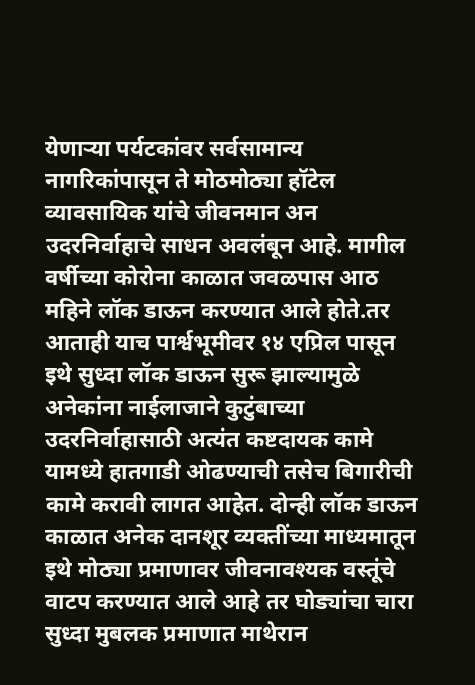येणाऱ्या पर्यटकांवर सर्वसामान्य नागरिकांपासून ते मोठमोठ्या हॉटेल व्यावसायिक यांचे जीवनमान अन उदरनिर्वाहाचे साधन अवलंबून आहे. मागील वर्षीच्या कोरोना काळात जवळपास आठ महिने लॉक डाऊन करण्यात आले होते.तर आताही याच पार्श्वभूमीवर १४ एप्रिल पासून इथे सुध्दा लॉक डाऊन सुरू झाल्यामुळे अनेकांना नाईलाजाने कुटुंबाच्या उदरनिर्वाहासाठी अत्यंत कष्टदायक कामे यामध्ये हातगाडी ओढण्याची तसेच बिगारीची कामे करावी लागत आहेत. दोन्ही लॉक डाऊन काळात अनेक दानशूर व्यक्तींच्या माध्यमातून इथे मोठ्या प्रमाणावर जीवनावश्यक वस्तूंचे वाटप करण्यात आले आहे तर घोड्यांचा चारा सुध्दा मुबलक प्रमाणात माथेरान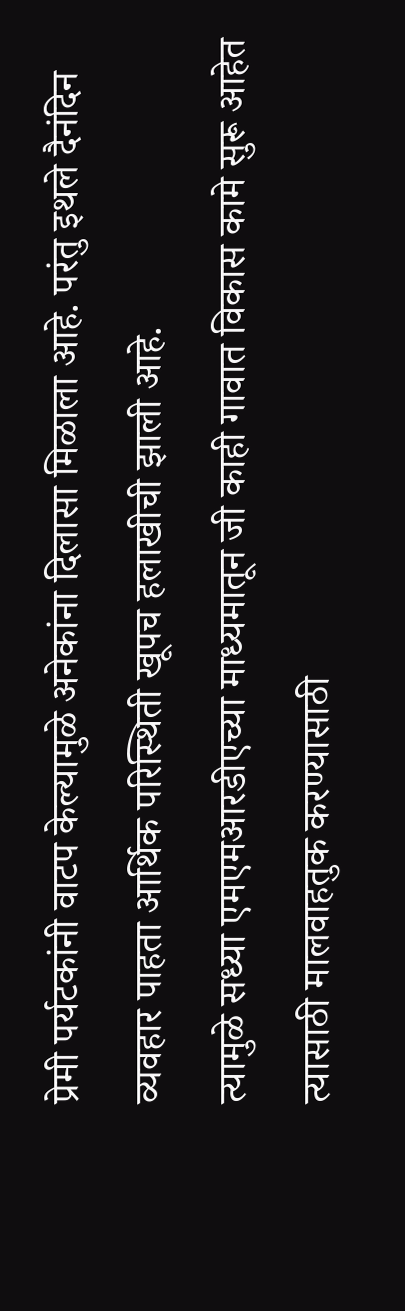प्रेमी पर्यटकांनी वाटप केल्यामुळे अनेकांना दिलासा मिळाला आहे. परंतु इथले दैनंदिन व्यवहार पाहता आर्थिक परिस्थिती खूपच हलाखीची झाली आहे.
त्यामुळे सध्या एमएमआरडीएच्या माध्यमातून जी काही गावात विकास कामे सुरू आहेत त्यासाठी मालवाहतुक करण्यासाठी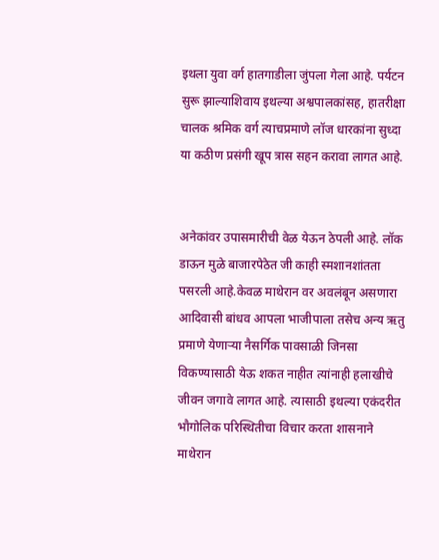इथला युवा वर्ग हातगाडीला जुंपला गेला आहे. पर्यटन सुरू झाल्याशिवाय इथल्या अश्वपालकांसह, हातरीक्षा चालक श्रमिक वर्ग त्याचप्रमाणे लॉज धारकांना सुध्दा या कठीण प्रसंगी खूप त्रास सहन करावा लागत आहे.


अनेकांवर उपासमारीची वेळ येऊन ठेपली आहे. लॉक डाऊन मुळे बाजारपेठेत जी काही स्मशानशांतता पसरली आहे.केवळ माथेरान वर अवलंबून असणारा आदिवासी बांधव आपला भाजीपाला तसेच अन्य ऋतु प्रमाणे येणाऱ्या नैसर्गिक पावसाळी जिनसा विकण्यासाठी येऊ शकत नाहीत त्यांनाही हलाखीचे जीवन जगावे लागत आहे. त्यासाठी इथल्या एकंदरीत भौगोलिक परिस्थितीचा विचार करता शासनाने माथेरान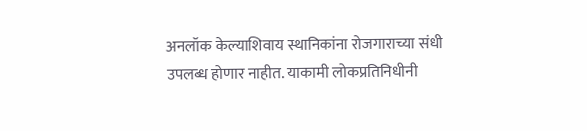अनलॉक केल्याशिवाय स्थानिकांना रोजगाराच्या संधी उपलब्ध होणार नाहीत. याकामी लोकप्रतिनिधीनी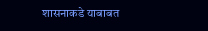शासनाकडे याबाबत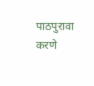पाठपुरावा करणे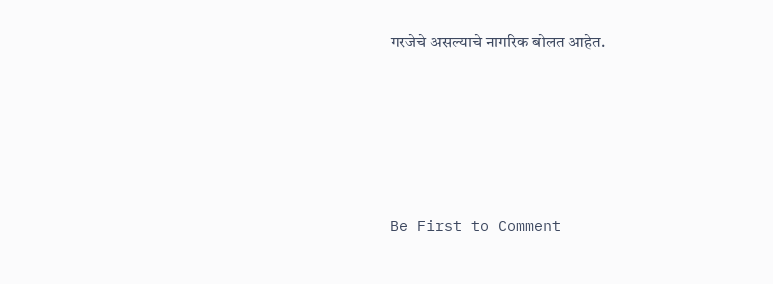गरजेचे असल्याचे नागरिक बोलत आहेत.








Be First to Comment